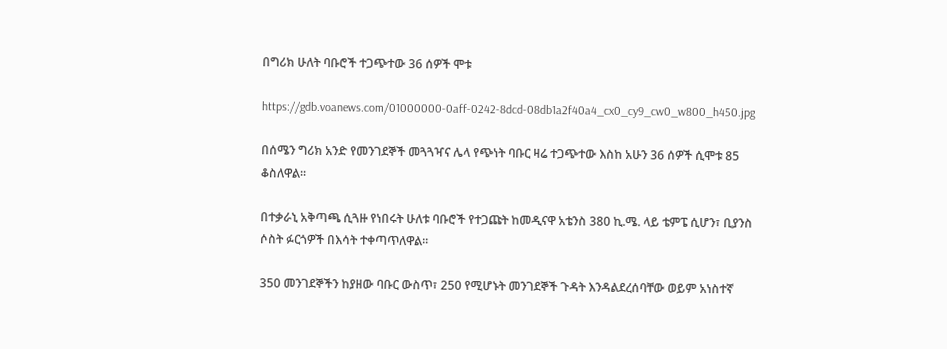በግሪክ ሁለት ባቡሮች ተጋጭተው 36 ሰዎች ሞቱ

https://gdb.voanews.com/01000000-0aff-0242-8dcd-08db1a2f40a4_cx0_cy9_cw0_w800_h450.jpg

በሰሜን ግሪክ አንድ የመንገደኞች መጓጓዣና ሌላ የጭነት ባቡር ዛሬ ተጋጭተው እስከ አሁን 36 ሰዎች ሲሞቱ 85 ቆስለዋል፡፡

በተቃራኒ አቅጣጫ ሲጓዙ የነበሩት ሁለቱ ባቡሮች የተጋጩት ከመዲናዋ አቴንስ 380 ኪ.ሜ. ላይ ቴምፔ ሲሆን፣ ቢያንስ ሶስት ፉርጎዎች በእሳት ተቀጣጥለዋል፡፡

350 መንገደኞችን ከያዘው ባቡር ውስጥ፣ 250 የሚሆኑት መንገደኞች ጉዳት እንዳልደረሰባቸው ወይም አነስተኛ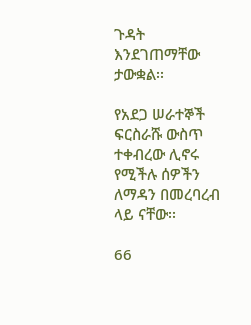ጉዳት እንደገጠማቸው ታውቋል፡፡

የአደጋ ሠራተኞች ፍርስራሹ ውስጥ ተቀብረው ሊኖሩ የሚችሉ ሰዎችን ለማዳን በመረባረብ ላይ ናቸው፡፡

66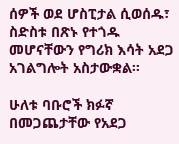ሰዎች ወደ ሆስፒታል ሲወሰዱ፣ ስድስቱ በጽኑ የተጎዱ መሆናቸውን የግሪክ እሳት አደጋ አገልግሎት አስታውቋል፡፡

ሁለቱ ባቡሮች ክፉኛ በመጋጨታቸው የአደጋ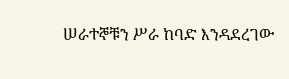ሠራተኞቹን ሥራ ከባድ እንዳደረገው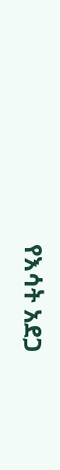የእሳት አደጋ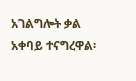አገልግሎት ቃል አቀባይ ተናግረዋል፡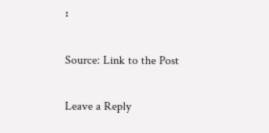፡

Source: Link to the Post

Leave a Reply